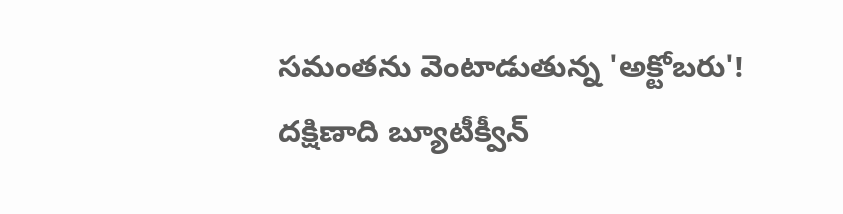సమంతను వెంటాడుతున్న 'అక్టోబరు'!
దక్షిణాది బ్యూటీక్వీన్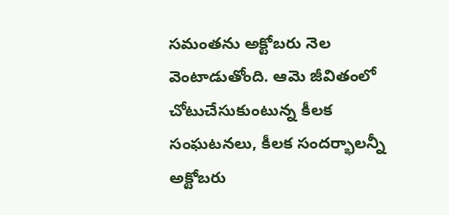సమంతను అక్టోబరు నెల వెంటాడుతోంది. ఆమె జీవితంలో చోటుచేసుకుంటున్న కీలక సంఘటనలు, కీలక సందర్భాలన్నీ అక్టోబరు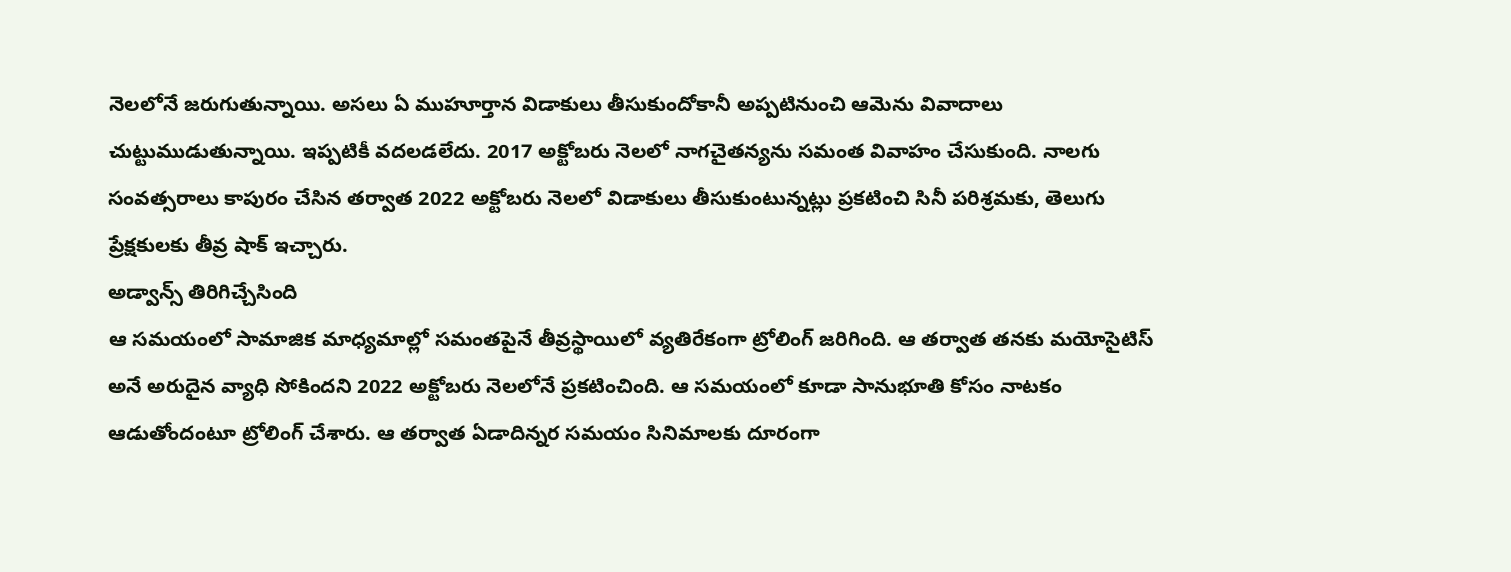నెలలోనే జరుగుతున్నాయి. అసలు ఏ ముహూర్తాన విడాకులు తీసుకుందోకానీ అప్పటినుంచి ఆమెను వివాదాలు చుట్టుముడుతున్నాయి. ఇప్పటికీ వదలడలేదు. 2017 అక్టోబరు నెలలో నాగచైతన్యను సమంత వివాహం చేసుకుంది. నాలగు సంవత్సరాలు కాపురం చేసిన తర్వాత 2022 అక్టోబరు నెలలో విడాకులు తీసుకుంటున్నట్లు ప్రకటించి సినీ పరిశ్రమకు, తెలుగు ప్రేక్షకులకు తీవ్ర షాక్ ఇచ్చారు.
అడ్వాన్స్ తిరిగిచ్చేసింది
ఆ సమయంలో సామాజిక మాధ్యమాల్లో సమంతపైనే తీవ్రస్థాయిలో వ్యతిరేకంగా ట్రోలింగ్ జరిగింది. ఆ తర్వాత తనకు మయోసైటిస్ అనే అరుదైన వ్యాధి సోకిందని 2022 అక్టోబరు నెలలోనే ప్రకటించింది. ఆ సమయంలో కూడా సానుభూతి కోసం నాటకం ఆడుతోందంటూ ట్రోలింగ్ చేశారు. ఆ తర్వాత ఏడాదిన్నర సమయం సినిమాలకు దూరంగా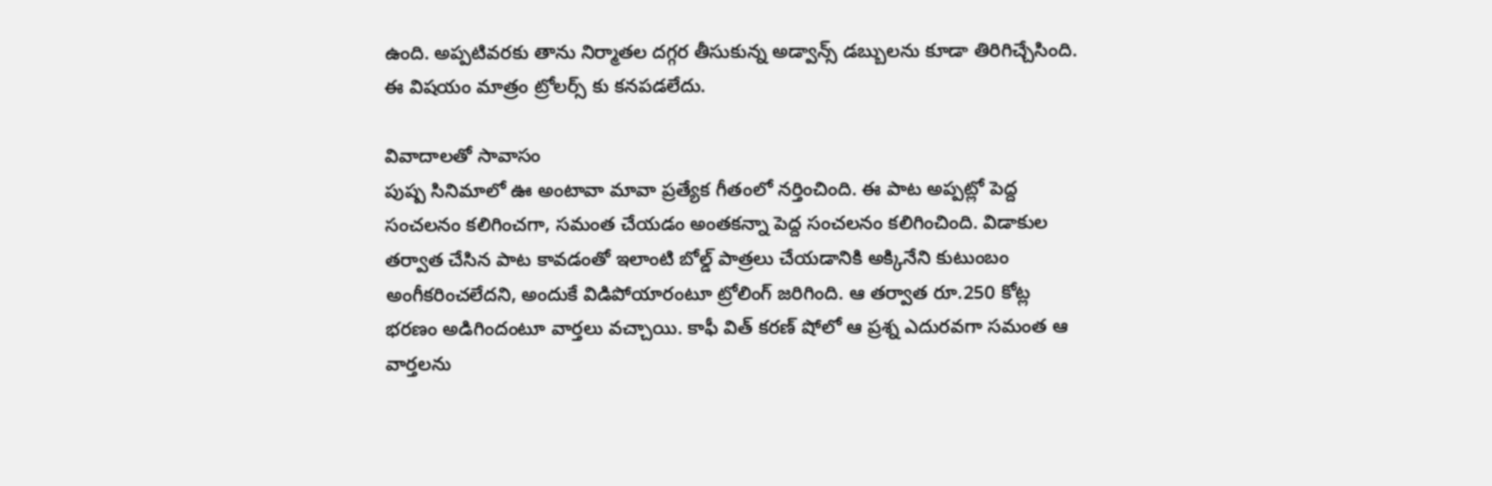ఉంది. అప్పటివరకు తాను నిర్మాతల దగ్గర తీసుకున్న అడ్వాన్స్ డబ్బులను కూడా తిరిగిచ్చేసింది. ఈ విషయం మాత్రం ట్రోలర్స్ కు కనపడలేదు.

వివాదాలతో సావాసం
పుష్ప సినిమాలో ఊ అంటావా మావా ప్రత్యేక గీతంలో నర్తించింది. ఈ పాట అప్పట్లో పెద్ద సంచలనం కలిగించగా, సమంత చేయడం అంతకన్నా పెద్ద సంచలనం కలిగించింది. విడాకుల తర్వాత చేసిన పాట కావడంతో ఇలాంటి బోల్డ్ పాత్రలు చేయడానికి అక్కినేని కుటుంబం అంగీకరించలేదని, అందుకే విడిపోయారంటూ ట్రోలింగ్ జరిగింది. ఆ తర్వాత రూ.250 కోట్ల భరణం అడిగిందంటూ వార్తలు వచ్చాయి. కాఫీ విత్ కరణ్ షోలో ఆ ప్రశ్న ఎదురవగా సమంత ఆ వార్తలను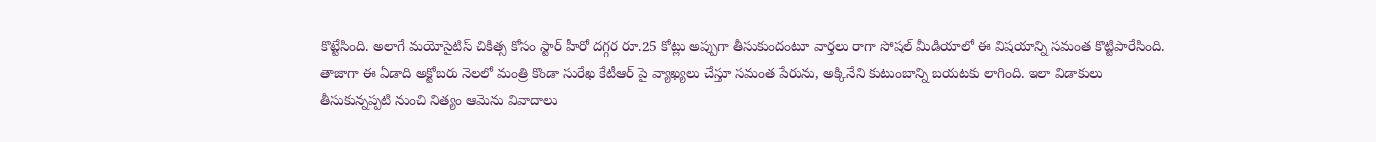కొట్టేసింది. అలాగే మయోసైటిస్ చికిత్స కోసం స్టార్ హీరో దగ్గర రూ.25 కోట్లు అప్పుగా తీసుకుందంటూ వార్తలు రాగా సోషల్ మీడియాలో ఈ విషయాన్ని సమంత కొట్టిపారేసింది. తాజాగా ఈ ఏడాది అక్టోబరు నెలలో మంత్రి కొండా సురేఖ కేటీఆర్ పై వ్యాఖ్యలు చేస్తూ సమంత పేరును, అక్కినేని కుటుంబాన్ని బయటకు లాగింది. ఇలా విడాకులు తీసుకున్నప్పటి నుంచి నిత్యం ఆమెను వివాదాలు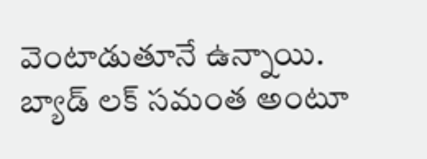వెంటాడుతూనే ఉన్నాయి. బ్యాడ్ లక్ సమంత అంటూ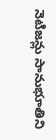నెటిజన్లు సానుభూతిని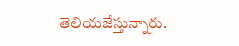తెలియజేస్తున్నారు.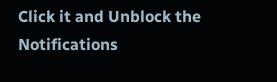Click it and Unblock the Notifications